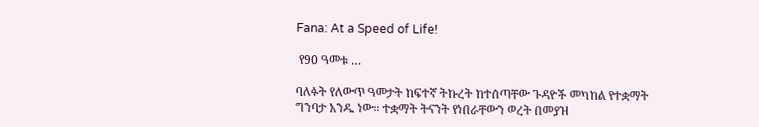Fana: At a Speed of Life!

 የ90 ዓመቱ …

ባለፉት የለውጥ ዓመታት ከፍተኛ ትኩረት ከተሰጣቸው ጉዳዮች መካከል የተቋማት ግንባታ አንዱ ነው። ተቋማት ትናንት የነበራቸውን ወረት በመያዝ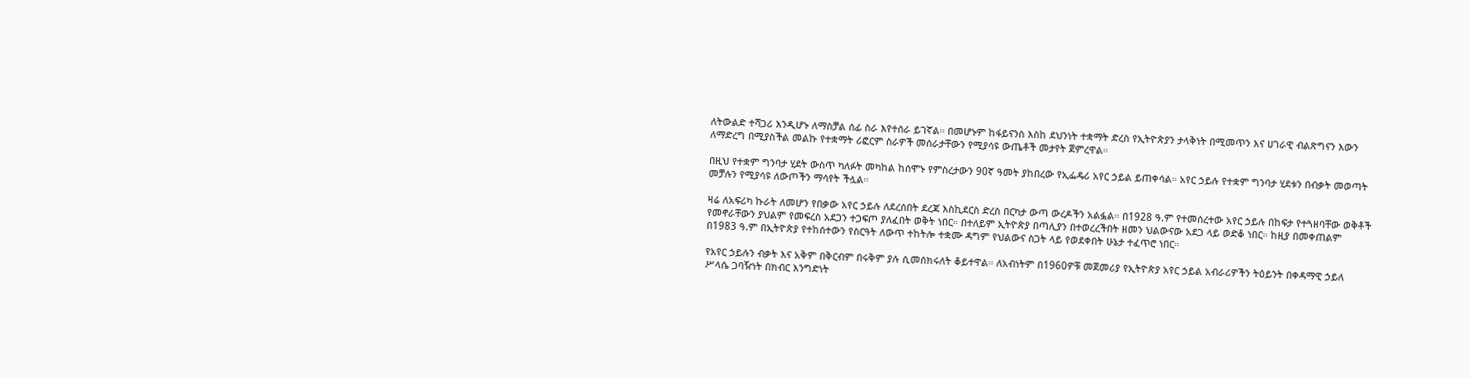ለትውልድ ተሻጋሪ እንዲሆኑ ለማስቻል ሰፊ ስራ እየተሰራ ይገኛል። በመሆኑም ከፋይናንስ እስከ ደህንነት ተቋማት ድረስ የኢትዮጵያን ታላቅነት በሚመጥን እና ሀገራዊ ብልጽግናን እውን ለማድረግ በሚያስችል መልኩ የተቋማት ሪፎርም ስራዎች መሰራታቸውን የሚያሳዩ ውጤቶች መታየት ጀምረዋል።

በዚህ የተቋም ግንባታ ሂደት ውስጥ ካለፉት መካከል ከሰሞኑ የምስረታውን 90ኛ ዓመት ያከበረው የኢፌዴሪ አየር ኃይል ይጠቀሳል። አየር ኃይሉ የተቋም ግንባታ ሂደቱን በብቃት መወጣት መቻሉን የሚያሳዩ ለውጦችን ማሳየት ችሏል።

ዛሬ ለአፍሪካ ኩራት ለመሆን የበቃው አየር ኃይሉ ለደረሰበት ደረጃ እስኪደርስ ድረስ በርካታ ውጣ ውረዶችን አልፏል። በ1928 ዓ.ም የተመሰረተው አየር ኃይሉ በከፍታ የተጓዘባቸው ወቅቶች የመኖራቸውን ያህልም የመፍረስ አደጋን ተጋፍጦ ያለፈበት ወቅት ነበር። በተለይም ኢትዮጵያ በጣሊያን በተወረረችበት ዘመን ህልውናው አደጋ ላይ ወድቆ ነበር። ከዚያ በመቀጠልም በ1983 ዓ.ም በኢትዮጵያ የተከሰተውን የስርዓት ለውጥ ተከትሎ ተቋሙ ዳግም የህልውና ስጋት ላይ የወደቀበት ሁኔታ ተፈጥሮ ነበር።

የአየር ኃይሉን ብቃት እና አቅም በቅርብም በሩቅም ያሉ ሲመሰክሩለት ቆይተዋል። ለአብነትም በ1960ዎቹ መጀመሪያ የኢትዮጵያ አየር ኃይል አብራሪዎችን ትዕይንት በቀዳማዊ ኃይለ ሥላሴ ጋባዥነት በክብር እንግድነት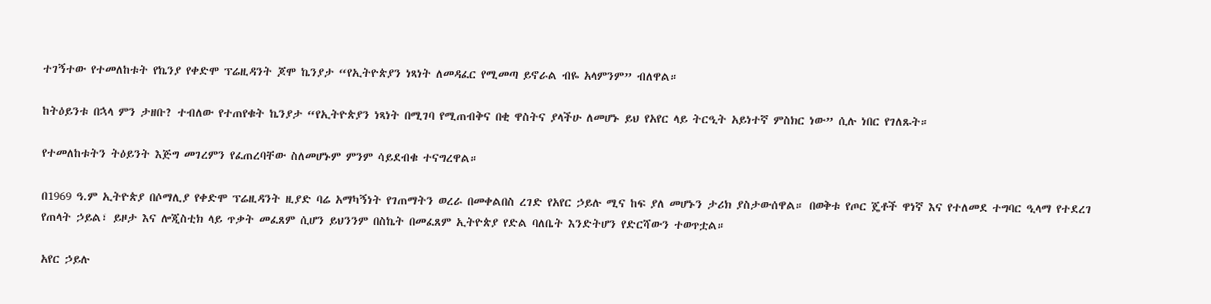ተገኝተው የተመለከቱት የኬንያ የቀድሞ ፕሬዚዳንት ጆሞ ኬንያታ “የኢትዮጵያን ነጻነት ለመዳፈር የሚመጣ ይኖራል ብዬ አላምንም” ብለዋል።

ከትዕይንቱ በኋላ ምን ታዘቡ? ተብለው የተጠየቁት ኬንያታ “የኢትዮጵያን ነጻነት በሚገባ የሚጠብቅና በቂ ዋስትና ያላችሁ ለመሆኑ ይህ የአየር ላይ ትርዒት አይነተኛ ምስክር ነው” ሲሉ ነበር የገለጹት።

የተመለከቱትን ትዕይንት እጅግ መገረምን የፈጠረባቸው ስለመሆኑም ምንም ሳይደብቁ ተናግረዋል።

በ1969 ዓ.ም ኢትዮጵያ በሶማሊያ የቀድሞ ፕሬዚዳንት ዚያድ ባሬ አማካኝነት የገጠማትን ወረራ በመቀልበስ ረገድ የአየር ኃይሉ ሚና ከፍ ያለ መሆኑን ታሪክ ያስታውሰዋል። በወቅቱ የጦር ጄቶች ዋነኛ እና የተለመደ ተግባር ዒላማ የተደረገ የጠላት ኃይል፣ ይዞታ እና ሎጂስቲክ ላይ ጥቃት መፈጸም ሲሆን ይህንንም በስኬት በመፈጸም ኢትዮጵያ የድል ባለቤት እንድትሆን የድርሻውን ተወጥቷል።

አየር ኃይሉ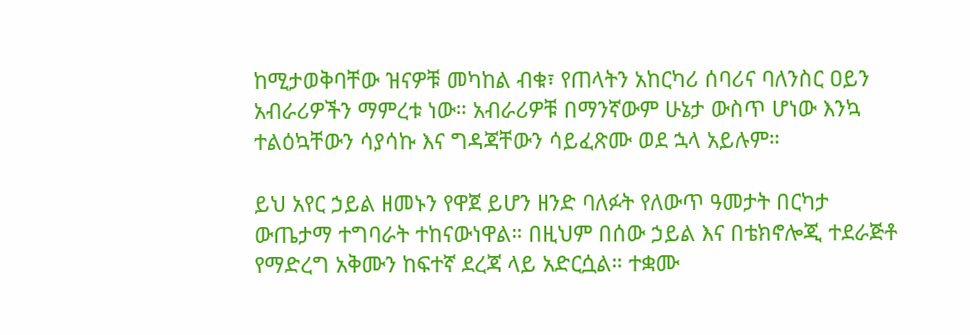ከሚታወቅባቸው ዝናዎቹ መካከል ብቁ፣ የጠላትን አከርካሪ ሰባሪና ባለንስር ዐይን አብራሪዎችን ማምረቱ ነው። አብራሪዎቹ በማንኛውም ሁኔታ ውስጥ ሆነው እንኳ ተልዕኳቸውን ሳያሳኩ እና ግዳጃቸውን ሳይፈጽሙ ወደ ኋላ አይሉም።

ይህ አየር ኃይል ዘመኑን የዋጀ ይሆን ዘንድ ባለፉት የለውጥ ዓመታት በርካታ ውጤታማ ተግባራት ተከናውነዋል። በዚህም በሰው ኃይል እና በቴክኖሎጂ ተደራጅቶ የማድረግ አቅሙን ከፍተኛ ደረጃ ላይ አድርሷል። ተቋሙ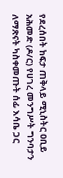የደረሰበት ከፍታ ጠቅላይ ሚኒስትር ዐቢይ አሕመድ (ዶ/ር) የሀገረ መንግሥት ግንባታን ለማጽናት ካስቀመጡት ሰፊ እሳቤ ጋር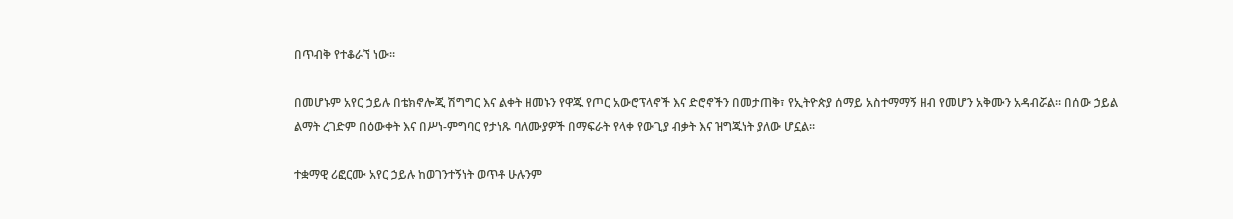በጥብቅ የተቆራኘ ነው።

በመሆኑም አየር ኃይሉ በቴክኖሎጂ ሽግግር እና ልቀት ዘመኑን የዋጁ የጦር አውሮፕላኖች እና ድሮኖችን በመታጠቅ፣ የኢትዮጵያ ሰማይ አስተማማኝ ዘብ የመሆን አቅሙን አዳብሯል። በሰው ኃይል ልማት ረገድም በዕውቀት እና በሥነ-ምግባር የታነጹ ባለሙያዎች በማፍራት የላቀ የውጊያ ብቃት እና ዝግጁነት ያለው ሆኗል።

ተቋማዊ ሪፎርሙ አየር ኃይሉ ከወገንተኝነት ወጥቶ ሁሉንም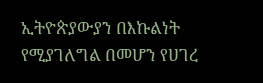ኢትዮጵያውያን በእኩልነት የሚያገለግል በመሆን የሀገረ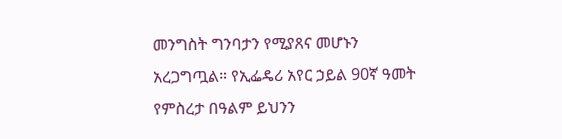መንግስት ግንባታን የሚያጸና መሆኑን አረጋግጧል። የኢፌዴሪ አየር ኃይል 90ኛ ዓመት የምስረታ በዓልም ይህንን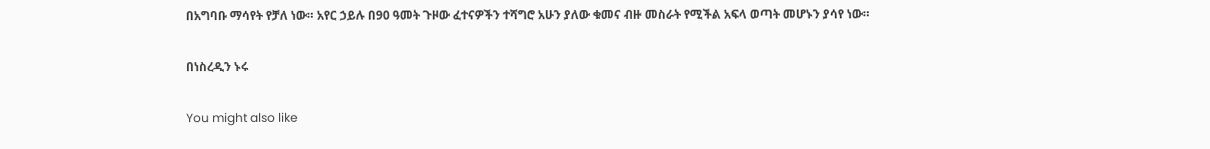በአግባቡ ማሳየት የቻለ ነው። አየር ኃይሉ በ90 ዓመት ጉዞው ፈተናዎችን ተሻግሮ አሁን ያለው ቁመና ብዙ መስራት የሚችል አፍላ ወጣት መሆኑን ያሳየ ነው።

በነስረዲን ኑሩ

You might also like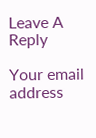Leave A Reply

Your email address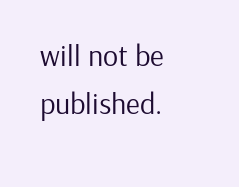will not be published.